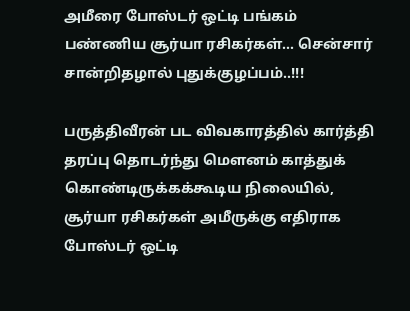அமீரை போஸ்டர் ஒட்டி பங்கம் பண்ணிய சூர்யா ரசிகர்கள்... சென்சார் சான்றிதழால் புதுக்குழப்பம்..!!!

பருத்திவீரன் பட விவகாரத்தில் கார்த்தி தரப்பு தொடர்ந்து மௌனம் காத்துக் கொண்டிருக்கக்கூடிய நிலையில், சூர்யா ரசிகர்கள் அமீருக்கு எதிராக போஸ்டர் ஒட்டி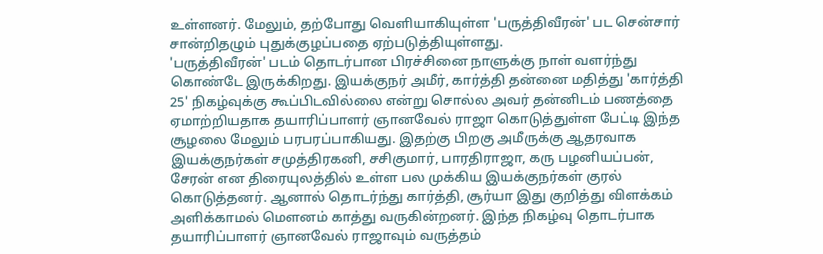உள்ளனர். மேலும், தற்போது வெளியாகியுள்ள 'பருத்திவீரன்' பட சென்சார் சான்றிதழும் புதுக்குழப்பதை ஏற்படுத்தியுள்ளது.
'பருத்திவீரன்' படம் தொடர்பான பிரச்சினை நாளுக்கு நாள் வளர்ந்து கொண்டே இருக்கிறது. இயக்குநர் அமீர், கார்த்தி தன்னை மதித்து 'கார்த்தி 25' நிகழ்வுக்கு கூப்பிடவில்லை என்று சொல்ல அவர் தன்னிடம் பணத்தை ஏமாற்றியதாக தயாரிப்பாளர் ஞானவேல் ராஜா கொடுத்துள்ள பேட்டி இந்த சூழலை மேலும் பரபரப்பாகியது. இதற்கு பிறகு அமீருக்கு ஆதரவாக இயக்குநர்கள் சமுத்திரகனி, சசிகுமார், பாரதிராஜா, கரு பழனியப்பன், சேரன் என திரையுலத்தில் உள்ள பல முக்கிய இயக்குநர்கள் குரல் கொடுத்தனர். ஆனால் தொடர்ந்து கார்த்தி, சூர்யா இது குறித்து விளக்கம் அளிக்காமல் மௌனம் காத்து வருகின்றனர். இந்த நிகழ்வு தொடர்பாக தயாரிப்பாளர் ஞானவேல் ராஜாவும் வருத்தம்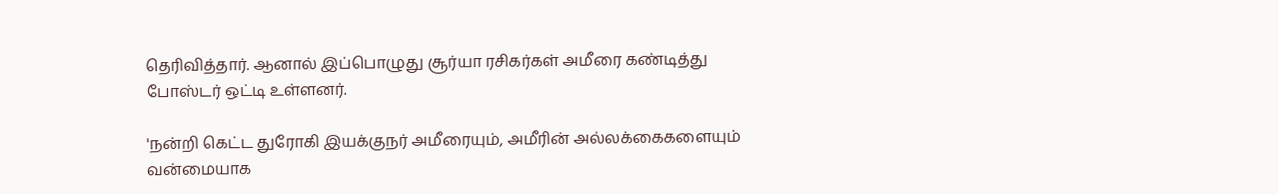தெரிவித்தார். ஆனால் இப்பொழுது சூர்யா ரசிகர்கள் அமீரை கண்டித்து போஸ்டர் ஒட்டி உள்ளனர்.

'நன்றி கெட்ட துரோகி இயக்குநர் அமீரையும், அமீரின் அல்லக்கைகளையும் வன்மையாக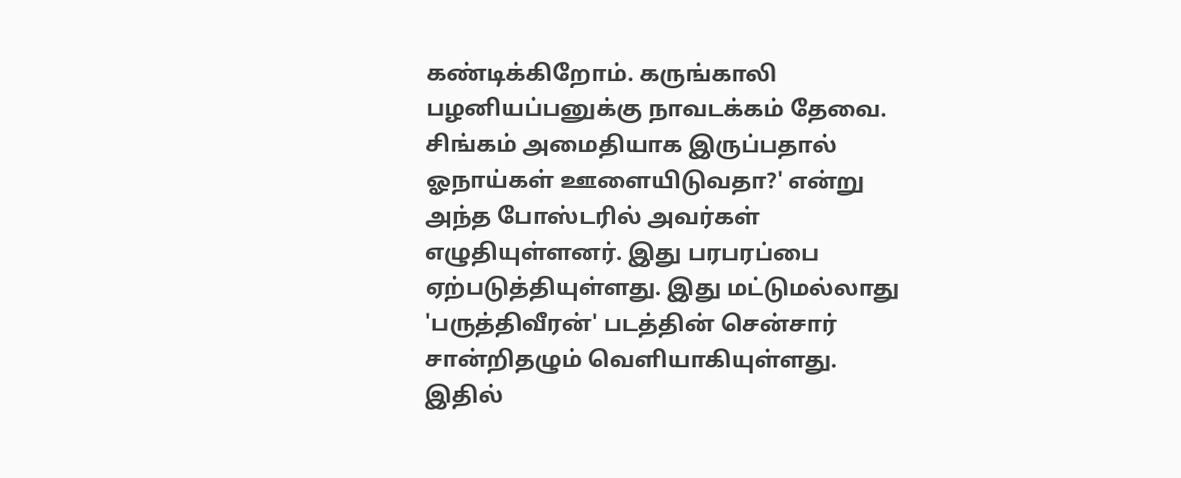கண்டிக்கிறோம். கருங்காலி பழனியப்பனுக்கு நாவடக்கம் தேவை. சிங்கம் அமைதியாக இருப்பதால் ஓநாய்கள் ஊளையிடுவதா?' என்று அந்த போஸ்டரில் அவர்கள் எழுதியுள்ளனர். இது பரபரப்பை ஏற்படுத்தியுள்ளது. இது மட்டுமல்லாது 'பருத்திவீரன்' படத்தின் சென்சார் சான்றிதழும் வெளியாகியுள்ளது. இதில்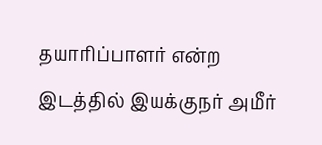தயாரிப்பாளர் என்ற இடத்தில் இயக்குநர் அமீர்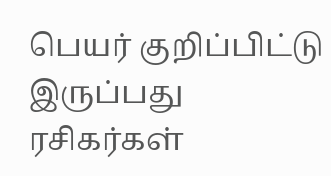பெயர் குறிப்பிட்டு இருப்பது ரசிகர்கள்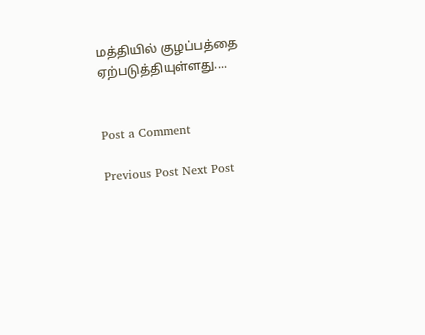மத்தியில் குழப்பத்தை ஏற்படுத்தியுள்ளது....


Post a Comment

Previous Post Next Post